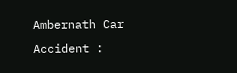Ambernath Car Accident :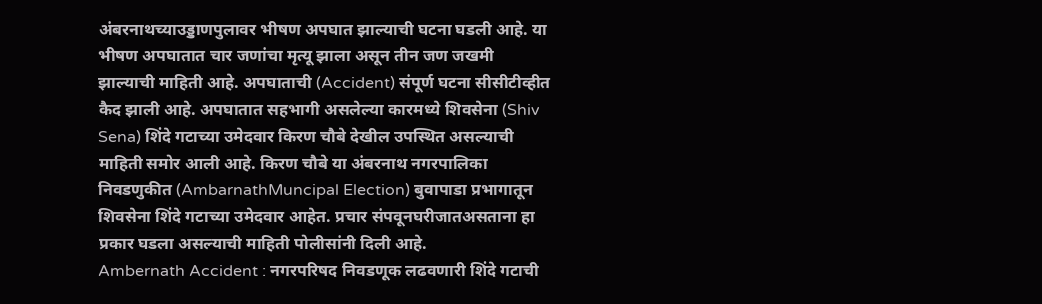अंबरनाथच्याउड्डाणपुलावर भीषण अपघात झाल्याची घटना घडली आहे. या भीषण अपघातात चार जणांचा मृत्यू झाला असून तीन जण जखमी झाल्याची माहिती आहे. अपघाताची (Accident) संपूर्ण घटना सीसीटीव्हीत कैद झाली आहे. अपघातात सहभागी असलेल्या कारमध्ये शिवसेना (Shiv Sena) शिंदे गटाच्या उमेदवार किरण चौबे देखील उपस्थित असल्याची माहिती समोर आली आहे. किरण चौबे या अंबरनाथ नगरपालिका निवडणुकीत (AmbarnathMuncipal Election) बुवापाडा प्रभागातून शिवसेना शिंदे गटाच्या उमेदवार आहेत. प्रचार संपवूनघरीजातअसताना हा प्रकार घडला असल्याची माहिती पोलीसांनी दिली आहे.
Ambernath Accident : नगरपरिषद निवडणूक लढवणारी शिंदे गटाची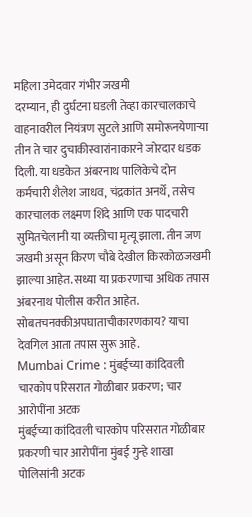महिला उमेदवार गंभीर जखमी
दरम्यान, ही दुर्घटना घडली तेव्हा कारचालकाचे वाहनावरील नियंत्रण सुटले आणि समोरूनयेणाऱ्या तीन ते चार दुचाकीस्वारांनाकारने जोरदार धडक दिली. या धडकेत अंबरनाथ पालिकेचे दोन कर्मचारी शैलेश जाधव, चंद्रकांत अनर्थे, तसेच कारचालक लक्ष्मण शिंदे आणि एक पादचारी सुमितचेलानी या व्यक्तीचा मृत्यू झाला. तीन जण जखमी असून किरण चौबे देखील किरकोळजखमी झाल्या आहेत. सध्या या प्रकरणाचा अधिक तपास अंबरनाथ पोलीस करीत आहेत. सोबतचनक्कीअपघाताचीकारणकाय? याचा देवगिल आता तपास सुरू आहे.
Mumbai Crime : मुंबईच्या कांदिवली चारकोप परिसरात गोळीबार प्रकरण; चार आरोपींना अटक
मुंबईच्या कांदिवली चारकोप परिसरात गोळीबार प्रकरणी चार आरोपींना मुंबई गुन्हे शाखा पोलिसांनी अटक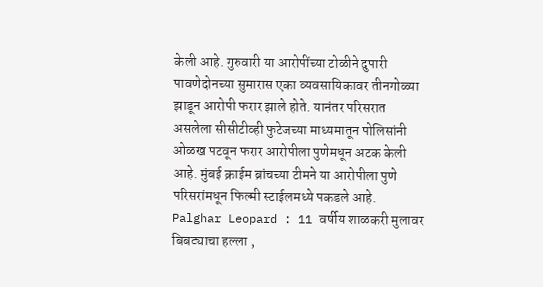केली आहे. गुरुवारी या आरोपींच्या टोळीने दुपारी पावणेदोनच्या सुमारास एका व्यवसायिकावर तीनगोळ्या झाडून आरोपी फरार झाले होते. यानंतर परिसरात असलेला सीसीटीव्ही फुटेजच्या माध्यमातून पोलिसांनी ओळख पटवून फरार आरोपीला पुणेमधून अटक केली आहे. मुंबई क्राईम ब्रांचच्या टीमने या आरोपीला पुणे परिसरांमधून फिल्मी स्टाईलमध्ये पकडले आहे.
Palghar Leopard : 11 वर्षीय शाळकरी मुलावर बिबट्याचा हल्ला ,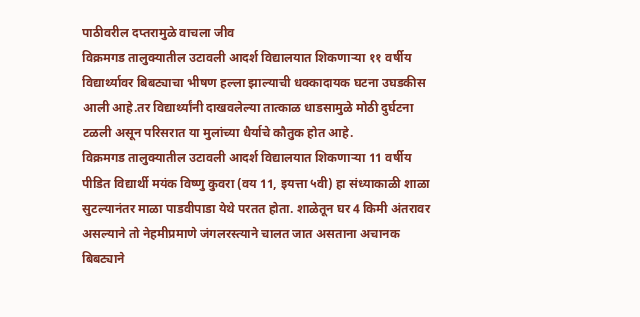पाठीवरील दप्तरामुळे वाचला जीव
विक्रमगड तालुक्यातील उटावली आदर्श विद्यालयात शिकणाऱ्या ११ वर्षीय विद्यार्थ्यावर बिबट्याचा भीषण हल्ला झाल्याची धक्कादायक घटना उघडकीस आली आहे.तर विद्यार्थ्यांनी दाखवलेल्या तात्काळ धाडसामुळे मोठी दुर्घटना टळली असून परिसरात या मुलांच्या धैर्याचे कौतुक होत आहे.
विक्रमगड तालुक्यातील उटावली आदर्श विद्यालयात शिकणाऱ्या 11 वर्षीय पीडित विद्यार्थी मयंक विष्णु कुवरा (वय 11, इयत्ता ५वी) हा संध्याकाळी शाळा सुटल्यानंतर माळा पाडवीपाडा येथे परतत होता. शाळेतून घर 4 किमी अंतरावर असल्याने तो नेहमीप्रमाणे जंगलरस्त्याने चालत जात असताना अचानक बिबट्याने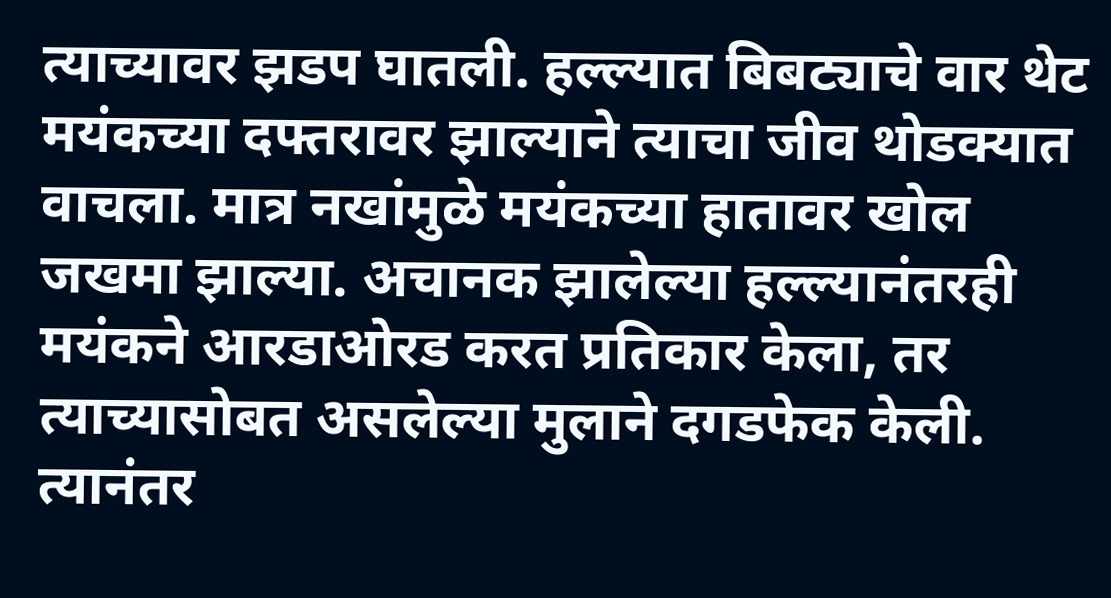त्याच्यावर झडप घातली. हल्ल्यात बिबट्याचे वार थेट मयंकच्या दफ्तरावर झाल्याने त्याचा जीव थोडक्यात वाचला. मात्र नखांमुळे मयंकच्या हातावर खोल जखमा झाल्या. अचानक झालेल्या हल्ल्यानंतरही मयंकने आरडाओरड करत प्रतिकार केला, तर त्याच्यासोबत असलेल्या मुलाने दगडफेक केली. त्यानंतर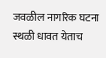जवळील नागरिक घटना स्थळी धावत येताच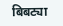बिबट्या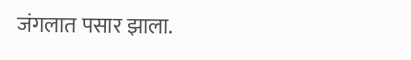जंगलात पसार झाला.